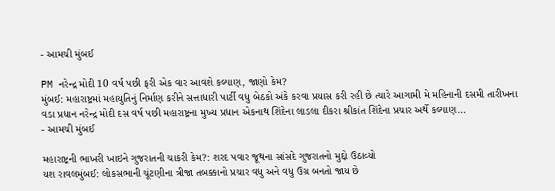- આમચી મુંબઈ

PM નરેન્દ્ર મોદી 10 વર્ષ પછી ફરી એક વાર આવશે કલ્યાણ, જાણો કેમ?
મુંબઈ: મહારાષ્ટ્રમાં મહાયુતિનું નિર્માણ કરીને સત્તાધારી પાર્ટી વધુ બેઠકો અંકે કરવા પ્રયાસ કરી રહી છે ત્યારે આગામી મે મહિનાની દસમી તારીખના વડા પ્રધાન નરેન્દ્ર મોદી દસ વર્ષ પછી મહારાષ્ટ્રના મુખ્ય પ્રધાન એકનાથ શિંદેના લાડલા દીકરા શ્રીકાંત શિંદેના પ્રચાર અર્થે કલ્યાણ…
- આમચી મુંબઈ

મહારાષ્ટ્રની ભાખરી ખાઇને ગુજરાતની ચાકરી કેમ?: શરદ પવાર જૂથના સાંસદે ગુજરાતનો મુદ્દો ઉઠાવ્યો
યશ રાવલમુંબઈ: લોકસભાની ચૂંટણીના ત્રીજા તબક્કાનો પ્રચાર વધુ અને વધુ ઉગ્ર બનતો જાય છે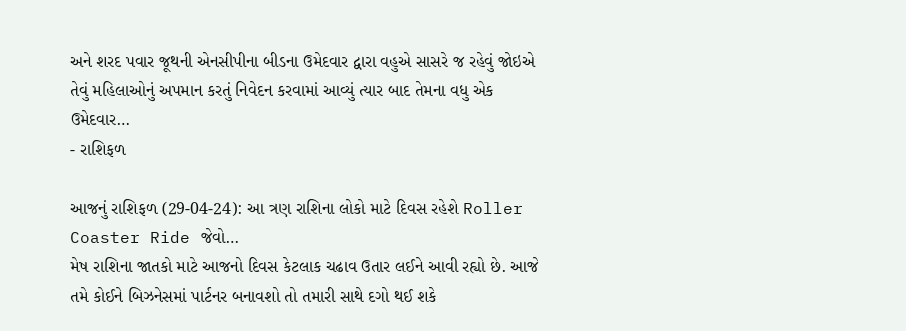અને શરદ પવાર જૂથની એનસીપીના બીડના ઉમેદવાર દ્વારા વહુએ સાસરે જ રહેવું જોઇએ તેવું મહિલાઓનું અપમાન કરતું નિવેદન કરવામાં આવ્યું ત્યાર બાદ તેમના વધુ એક ઉમેદવાર…
- રાશિફળ

આજનું રાશિફળ (29-04-24): આ ત્રણ રાશિના લોકો માટે દિવસ રહેશે Roller Coaster Ride જેવો…
મેષ રાશિના જાતકો માટે આજનો દિવસ કેટલાક ચઢાવ ઉતાર લઈને આવી રહ્યો છે. આજે તમે કોઈને બિઝનેસમાં પાર્ટનર બનાવશો તો તમારી સાથે દગો થઈ શકે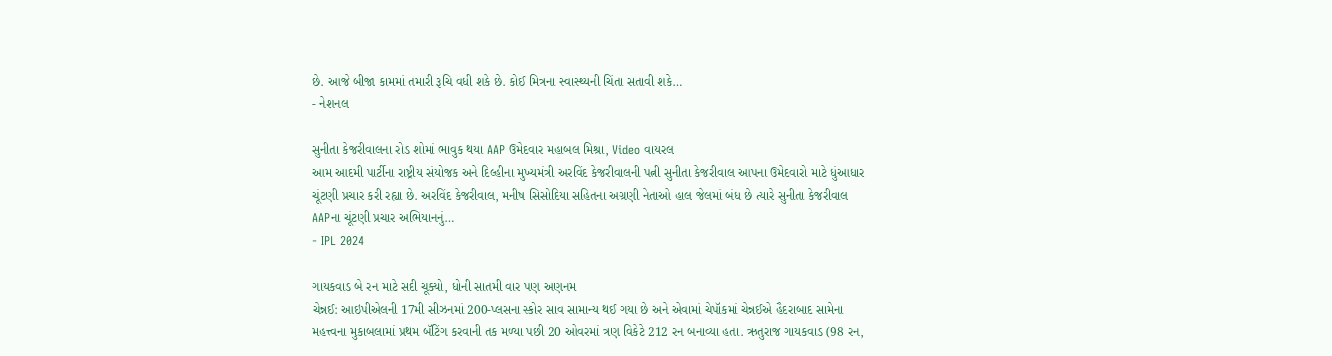છે. આજે બીજા કામમાં તમારી રૂચિ વધી શકે છે. કોઈ મિત્રના સ્વાસ્થ્યની ચિંતા સતાવી શકે…
- નેશનલ

સુનીતા કેજરીવાલના રોડ શોમાં ભાવુક થયા AAP ઉમેદવાર મહાબલ મિશ્રા, Video વાયરલ
આમ આદમી પાર્ટીના રાષ્ટ્રીય સંયોજક અને દિલ્હીના મુખ્યમંત્રી અરવિંદ કેજરીવાલની પત્ની સુનીતા કેજરીવાલ આપના ઉમેદવારો માટે ધુંઆધાર ચૂંટણી પ્રચાર કરી રહ્યા છે. અરવિંદ કેજરીવાલ, મનીષ સિસોદિયા સહિતના અગ્રણી નેતાઓ હાલ જેલમાં બંધ છે ત્યારે સુનીતા કેજરીવાલ AAPના ચૂંટણી પ્રચાર અભિયાનનું…
- IPL 2024

ગાયકવાડ બે રન માટે સદી ચૂક્યો, ધોની સાતમી વાર પણ અણનમ
ચેન્નઈ: આઇપીએલની 17મી સીઝનમાં 200-પ્લસના સ્કોર સાવ સામાન્ય થઈ ગયા છે અને એવામાં ચેપૉકમાં ચેન્નઈએ હૈદરાબાદ સામેના મહત્ત્વના મુકાબલામાં પ્રથમ બૅટિંગ કરવાની તક મળ્યા પછી 20 ઓવરમાં ત્રણ વિકેટે 212 રન બનાવ્યા હતા. ઋતુરાજ ગાયકવાડ (98 રન,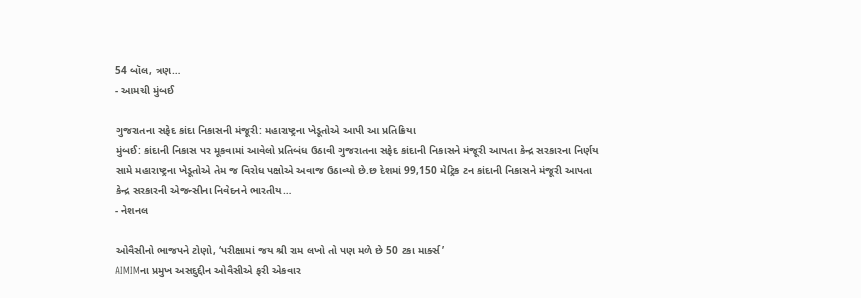54 બૉલ, ત્રણ…
- આમચી મુંબઈ

ગુજરાતના સફેદ કાંદા નિકાસની મંજૂરી: મહારાષ્ટ્રના ખેડૂતોએ આપી આ પ્રતિક્રિયા
મુંબઈ: કાંદાની નિકાસ પર મૂકવામાં આવેલો પ્રતિબંધ ઉઠાવી ગુજરાતના સફેદ કાંદાની નિકાસને મંજૂરી આપતા કેન્દ્ર સરકારના નિર્ણય સામે મહારાષ્ટ્રના ખેડૂતોએ તેમ જ વિરોધ પક્ષોએ અવાજ ઉઠાવ્યો છે.છ દેશમાં 99,150 મેટ્રિક ટન કાંદાની નિકાસને મંજૂરી આપતા કેન્દ્ર સરકારની એજન્સીના નિવેદનને ભારતીય…
- નેશનલ

ઓવૈસીનો ભાજપને ટોણો, ‘પરીક્ષામાં જય શ્રી રામ લખો તો પણ મળે છે 50 ટકા માર્ક્સ’
AIMIMના પ્રમુખ અસદુદ્દીન ઓવૈસીએ ફરી એકવાર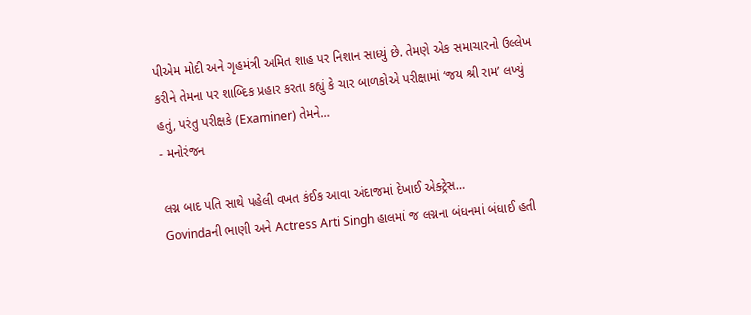પીએમ મોદી અને ગૃહમંત્રી અમિત શાહ પર નિશાન સાધ્યું છે. તેમણે એક સમાચારનો ઉલ્લેખ કરીને તેમના પર શાબ્દિક પ્રહાર કરતા કહ્યું કે ચાર બાળકોએ પરીક્ષામાં ‘જય શ્રી રામ’ લખ્યું હતું, પરંતુ પરીક્ષકે (Examiner) તેમને…
- મનોરંજન

લગ્ન બાદ પતિ સાથે પહેલી વખત કંઈક આવા અંદાજમાં દેખાઈ એક્ટ્રેસ…
Govindaની ભાણી અને Actress Arti Singh હાલમાં જ લગ્નના બંધનમાં બંધાઈ હતી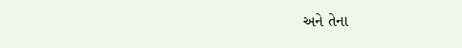અને તેના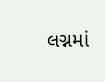લગ્નમાં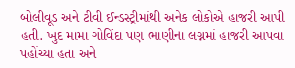બોલીવૂડ અને ટીવી ઈન્ડસ્ટ્રીમાંથી અનેક લોકોએ હાજરી આપી હતી. ખુદ મામા ગોવિંદા પણ ભાણીના લગ્નમાં હાજરી આપવા પહોંચ્યા હતા અને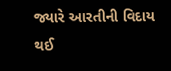જ્યારે આરતીની વિદાય થઈ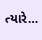ત્યારે…